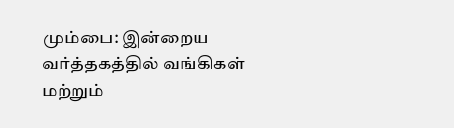மும்பை: இன்றைய வர்த்தகத்தில் வங்கிகள் மற்றும்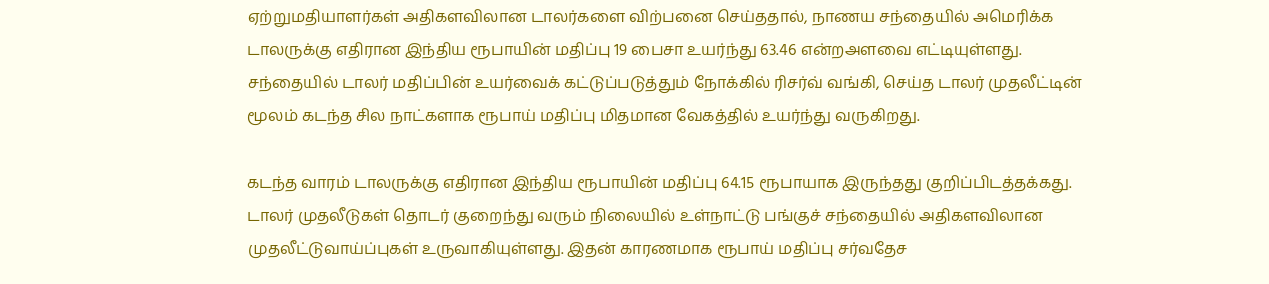ஏற்றுமதியாளர்கள் அதிகளவிலான டாலர்களை விற்பனை செய்ததால், நாணய சந்தையில் அமெரிக்க டாலருக்கு எதிரான இந்திய ரூபாயின் மதிப்பு 19 பைசா உயர்ந்து 63.46 என்றஅளவை எட்டியுள்ளது.
சந்தையில் டாலர் மதிப்பின் உயர்வைக் கட்டுப்படுத்தும் நோக்கில் ரிசர்வ் வங்கி, செய்த டாலர் முதலீட்டின் மூலம் கடந்த சில நாட்களாக ரூபாய் மதிப்பு மிதமான வேகத்தில் உயர்ந்து வருகிறது.

கடந்த வாரம் டாலருக்கு எதிரான இந்திய ரூபாயின் மதிப்பு 64.15 ரூபாயாக இருந்தது குறிப்பிடத்தக்கது.
டாலர் முதலீடுகள் தொடர் குறைந்து வரும் நிலையில் உள்நாட்டு பங்குச் சந்தையில் அதிகளவிலான முதலீட்டுவாய்ப்புகள் உருவாகியுள்ளது. இதன் காரணமாக ரூபாய் மதிப்பு சர்வதேச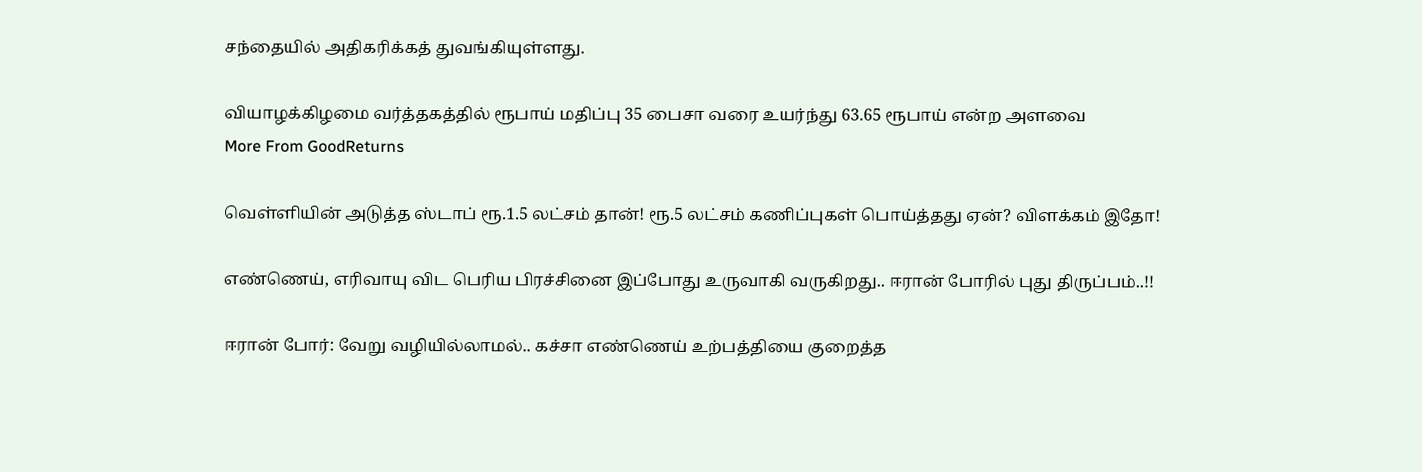சந்தையில் அதிகரிக்கத் துவங்கியுள்ளது.

வியாழக்கிழமை வர்த்தகத்தில் ரூபாய் மதிப்பு 35 பைசா வரை உயர்ந்து 63.65 ரூபாய் என்ற அளவை
More From GoodReturns

வெள்ளியின் அடுத்த ஸ்டாப் ரூ.1.5 லட்சம் தான்! ரூ.5 லட்சம் கணிப்புகள் பொய்த்தது ஏன்? விளக்கம் இதோ!

எண்ணெய், எரிவாயு விட பெரிய பிரச்சினை இப்போது உருவாகி வருகிறது.. ஈரான் போரில் புது திருப்பம்..!!

ஈரான் போர்: வேறு வழியில்லாமல்.. கச்சா எண்ணெய் உற்பத்தியை குறைத்த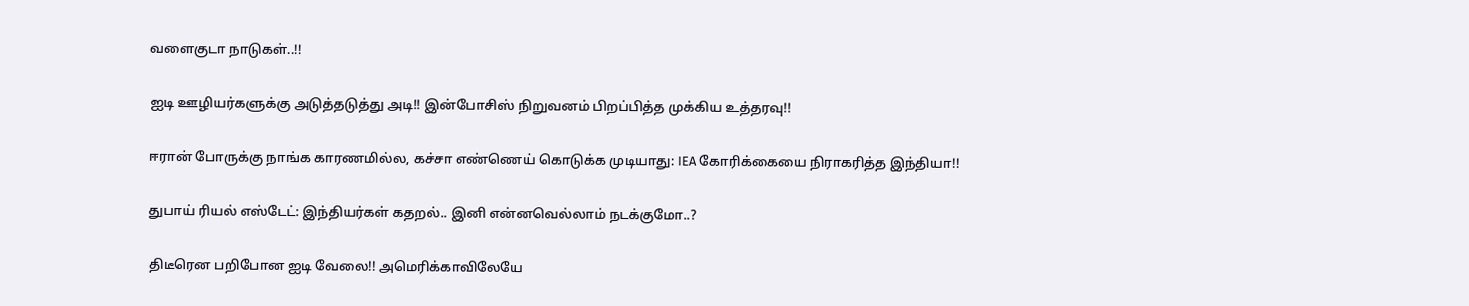வளைகுடா நாடுகள்..!!

ஐடி ஊழியர்களுக்கு அடுத்தடுத்து அடி!! இன்போசிஸ் நிறுவனம் பிறப்பித்த முக்கிய உத்தரவு!!

ஈரான் போருக்கு நாங்க காரணமில்ல, கச்சா எண்ணெய் கொடுக்க முடியாது: IEA கோரிக்கையை நிராகரித்த இந்தியா!!

துபாய் ரியல் எஸ்டேட்: இந்தியர்கள் கதறல்.. இனி என்னவெல்லாம் நடக்குமோ..?

திடீரென பறிபோன ஐடி வேலை!! அமெரிக்காவிலேயே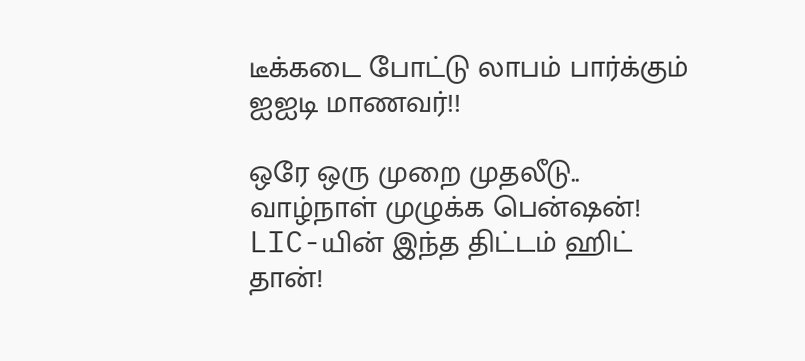டீக்கடை போட்டு லாபம் பார்க்கும் ஐஐடி மாணவர்!!

ஒரே ஒரு முறை முதலீடு.. வாழ்நாள் முழுக்க பென்ஷன்! LIC-யின் இந்த திட்டம் ஹிட் தான்!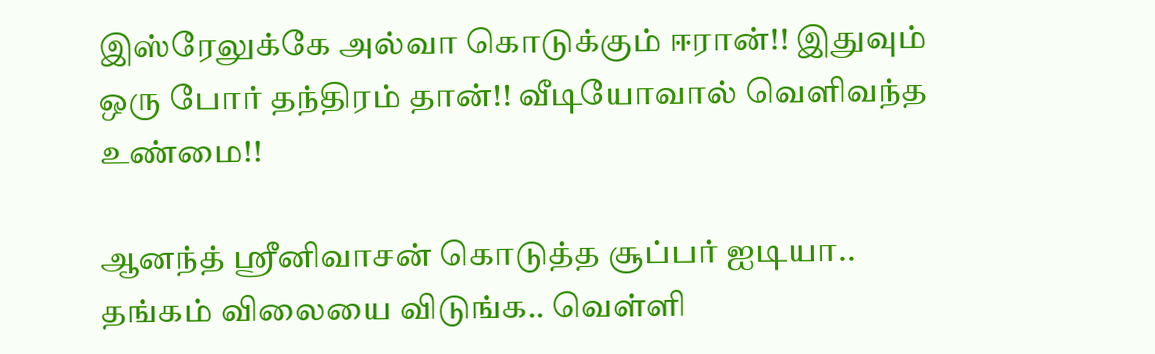இஸ்ரேலுக்கே அல்வா கொடுக்கும் ஈரான்!! இதுவும் ஒரு போர் தந்திரம் தான்!! வீடியோவால் வெளிவந்த உண்மை!!

ஆனந்த் ஸ்ரீனிவாசன் கொடுத்த சூப்பர் ஐடியா.. தங்கம் விலையை விடுங்க.. வெள்ளி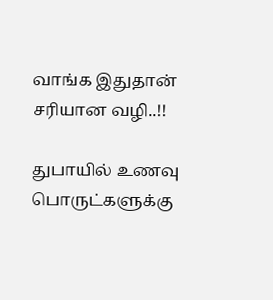வாங்க இதுதான் சரியான வழி..!!

துபாயில் உணவு பொருட்களுக்கு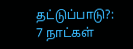தட்டுப்பாடு?: 7 நாட்கள்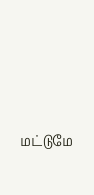மட்டுமே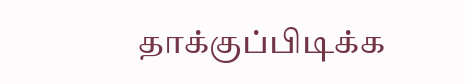தாக்குப்பிடிக்க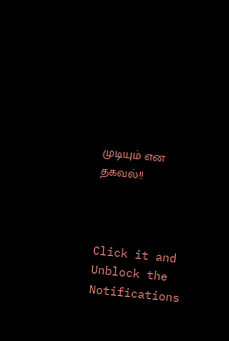முடியும் என தகவல்!!



Click it and Unblock the Notifications